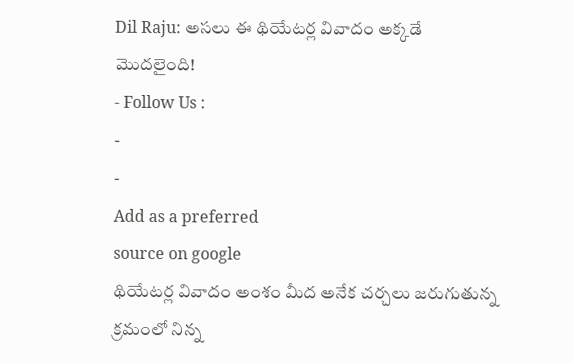Dil Raju: అసలు ఈ థియేటర్ల వివాదం అక్కడే మొదలైంది!
- Follow Us :
-
-
Add as a preferred
source on google
థియేటర్ల వివాదం అంశం మీద అనేక చర్చలు జరుగుతున్న క్రమంలో నిన్న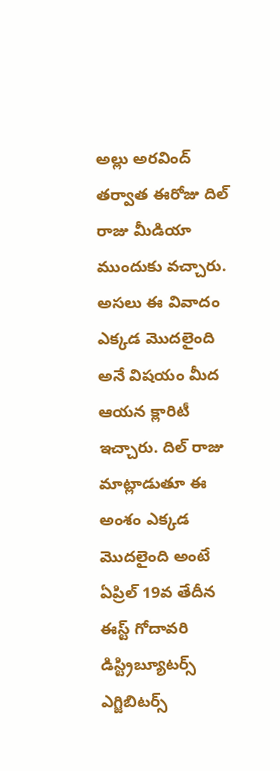అల్లు అరవింద్ తర్వాత ఈరోజు దిల్ రాజు మీడియా ముందుకు వచ్చారు. అసలు ఈ వివాదం ఎక్కడ మొదలైంది అనే విషయం మీద ఆయన క్లారిటీ ఇచ్చారు. దిల్ రాజు మాట్లాడుతూ ఈ అంశం ఎక్కడ మొదలైంది అంటే ఏప్రిల్ 19వ తేదీన ఈస్ట్ గోదావరి డిస్ట్రిబ్యూటర్స్ ఎగ్జిబిటర్స్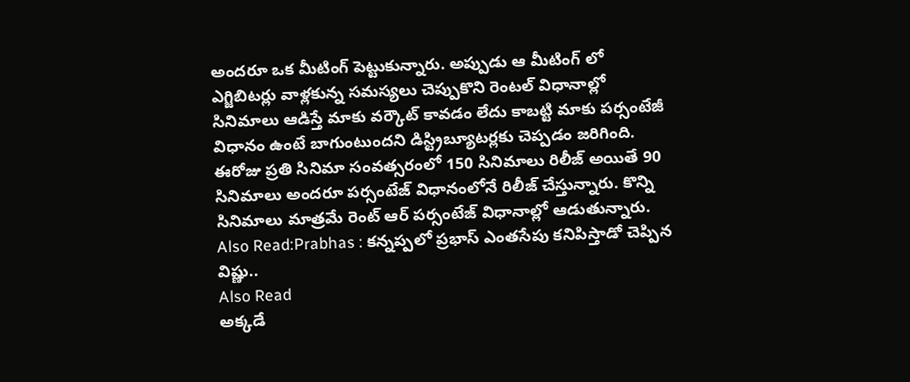అందరూ ఒక మీటింగ్ పెట్టుకున్నారు. అప్పుడు ఆ మీటింగ్ లో ఎగ్జిబిటర్లు వాళ్లకున్న సమస్యలు చెప్పుకొని రెంటల్ విధానాల్లో సినిమాలు ఆడిస్తే మాకు వర్కౌట్ కావడం లేదు కాబట్టి మాకు పర్సంటేజీ విధానం ఉంటే బాగుంటుందని డిస్ట్రిబ్యూటర్లకు చెప్పడం జరిగింది. ఈరోజు ప్రతి సినిమా సంవత్సరంలో 150 సినిమాలు రిలీజ్ అయితే 90 సినిమాలు అందరూ పర్సంటేజ్ విధానంలోనే రిలీజ్ చేస్తున్నారు. కొన్ని సినిమాలు మాత్రమే రెంట్ ఆర్ పర్సంటేజ్ విధానాల్లో ఆడుతున్నారు.
Also Read:Prabhas : కన్నప్పలో ప్రభాస్ ఎంతసేపు కనిపిస్తాడో చెప్పిన విష్ణు..
Also Read
అక్కడే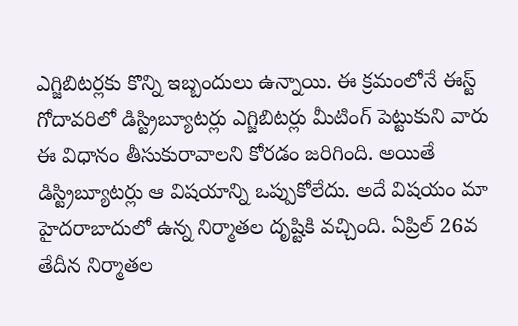ఎగ్జిబిటర్లకు కొన్ని ఇబ్బందులు ఉన్నాయి. ఈ క్రమంలోనే ఈస్ట్ గోదావరిలో డిస్ట్రిబ్యూటర్లు ఎగ్జిబిటర్లు మీటింగ్ పెట్టుకుని వారు ఈ విధానం తీసుకురావాలని కోరడం జరిగింది. అయితే డిస్ట్రిబ్యూటర్లు ఆ విషయాన్ని ఒప్పుకోలేదు. అదే విషయం మా హైదరాబాదులో ఉన్న నిర్మాతల దృష్టికి వచ్చింది. ఏప్రిల్ 26వ తేదీన నిర్మాతల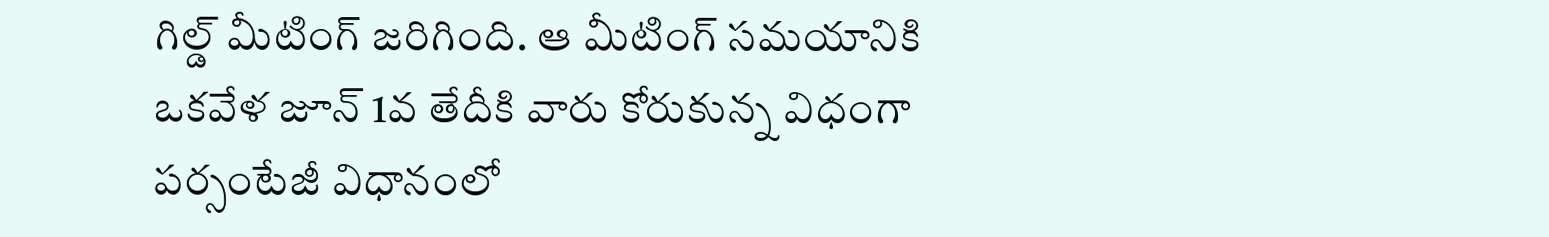గిల్డ్ మీటింగ్ జరిగింది. ఆ మీటింగ్ సమయానికి ఒకవేళ జూన్ 1వ తేదీకి వారు కోరుకున్న విధంగా పర్సంటేజీ విధానంలో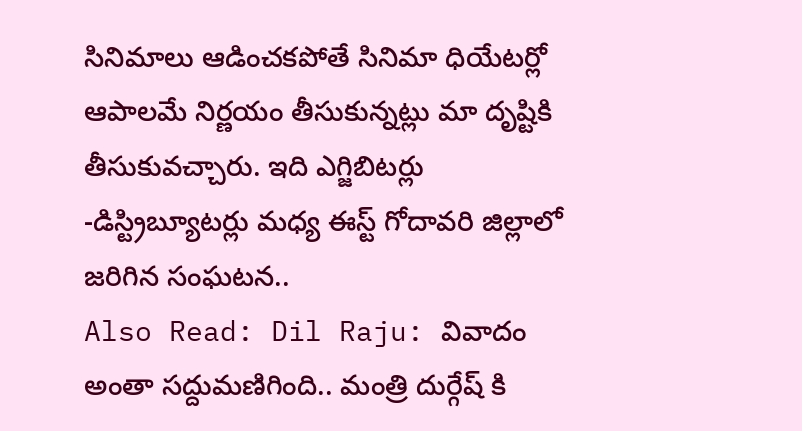సినిమాలు ఆడించకపోతే సినిమా ధియేటర్లో ఆపాలమే నిర్ణయం తీసుకున్నట్లు మా దృష్టికి తీసుకువచ్చారు. ఇది ఎగ్జిబిటర్లు -డిస్ట్రిబ్యూటర్లు మధ్య ఈస్ట్ గోదావరి జిల్లాలో జరిగిన సంఘటన..
Also Read: Dil Raju: వివాదం అంతా సద్దుమణిగింది.. మంత్రి దుర్గేష్ కి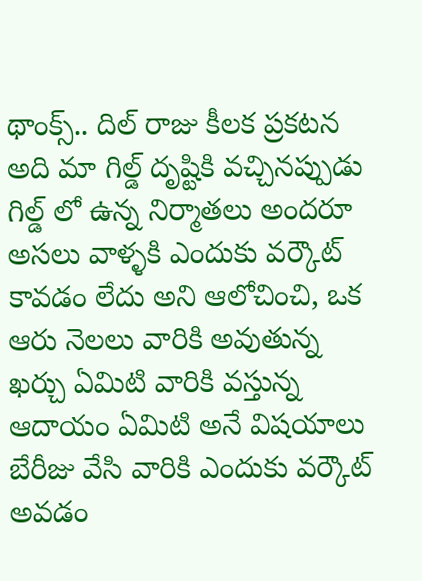థాంక్స్.. దిల్ రాజు కీలక ప్రకటన
అది మా గిల్డ్ దృష్టికి వచ్చినప్పుడు గిల్డ్ లో ఉన్న నిర్మాతలు అందరూ అసలు వాళ్ళకి ఎందుకు వర్కౌట్ కావడం లేదు అని ఆలోచించి, ఒక ఆరు నెలలు వారికి అవుతున్న ఖర్చు ఏమిటి వారికి వస్తున్న ఆదాయం ఏమిటి అనే విషయాలు బేరీజు వేసి వారికి ఎందుకు వర్కౌట్ అవడం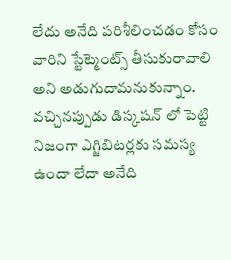లేదు అనేది పరిశీలించడం కోసం వారిని స్టేట్మెంట్స్ తీసుకురావాలి అని అడుగుదామనుకున్నాం. వచ్చినప్పుడు డిస్కషన్ లో పెట్టి నిజంగా ఎగ్జిబిటర్లకు సమస్య ఉందా లేదా అనేది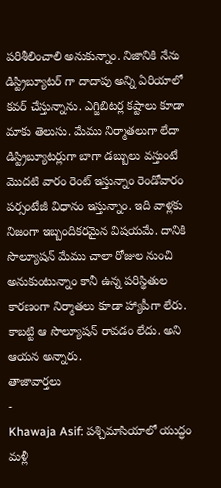పరిశీలించాలి అనుకున్నాం. నిజానికి నేను డిస్ట్రిబ్యూటర్ గా దాదాపు అన్ని ఏరియాలో కవర్ చేస్తున్నాను. ఎగ్జిబిటర్ల కష్టాలు కూడా మాకు తెలుసు. మేము నిర్మాతలుగా లేదా డిస్ట్రిబ్యూటర్లుగా బాగా డబ్బులు వస్తుంటే మొదటి వారం రెంట్ ఇస్తున్నాం రెండోవారం పర్సంటేజీ విధానం ఇస్తున్నాం. ఇది వాళ్లకు నిజంగా ఇబ్బందికరమైన విషయమే. దానికి సొల్యూషన్ మేము చాలా రోజుల నుంచి అనుకుంటున్నాం కానీ ఉన్న పరిస్థితుల కారణంగా నిర్మాతలు కూడా హ్యాపీగా లేరు. కాబట్టి ఆ సొల్యూషన్ రావడం లేదు. అని ఆయన అన్నారు.
తాజావార్తలు
-
Khawaja Asif: పశ్చిమాసియాలో యుద్ధం మళ్లీ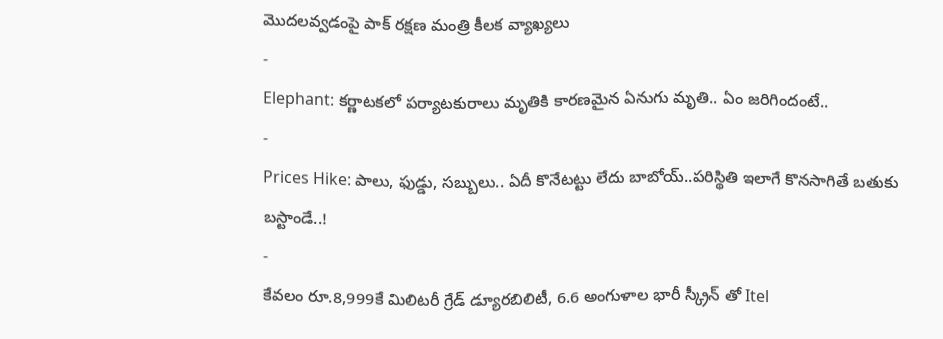మొదలవ్వడంపై పాక్ రక్షణ మంత్రి కీలక వ్యాఖ్యలు
-
Elephant: కర్ణాటకలో పర్యాటకురాలు మృతికి కారణమైన ఏనుగు మృతి.. ఏం జరిగిందంటే..
-
Prices Hike: పాలు, ఫుడ్డు, సబ్బులు.. ఏదీ కొనేటట్టు లేదు బాబోయ్..పరిస్థితి ఇలాగే కొనసాగితే బతుకు బస్టాండే..!
-
కేవలం రూ.8,999కే మిలిటరీ గ్రేడ్ డ్యూరబిలిటీ, 6.6 అంగుళాల భారీ స్క్రీన్ తో Itel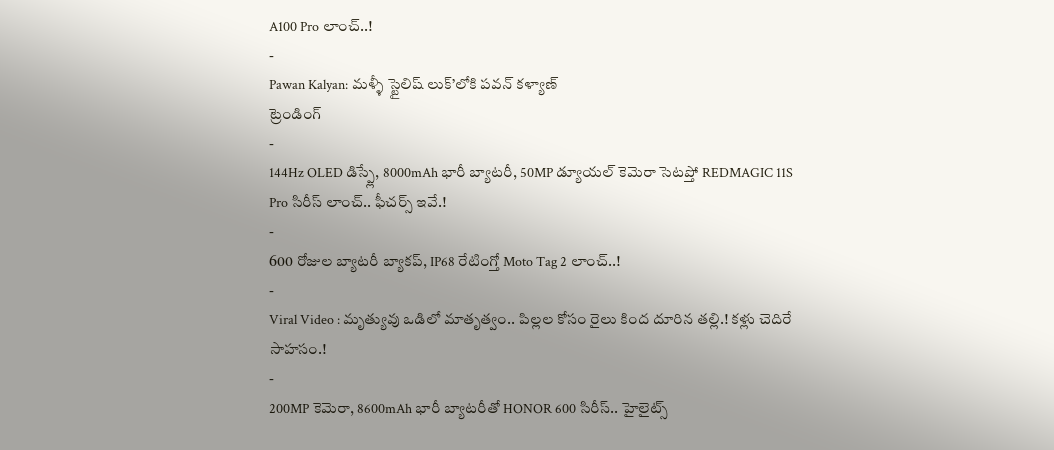A100 Pro లాంచ్..!
-
Pawan Kalyan: మళ్ళీ స్టైలిష్ లుక్’లోకి పవన్ కళ్యాణ్
ట్రెండింగ్
-
144Hz OLED డిస్ప్లే, 8000mAh భారీ బ్యాటరీ, 50MP డ్యూయల్ కెమెరా సెటప్తో REDMAGIC 11S Pro సిరీస్ లాంచ్.. ఫీచర్స్ ఇవే.!
-
600 రోజుల బ్యాటరీ బ్యాకప్, IP68 రేటింగ్తో Moto Tag 2 లాంచ్..!
-
Viral Video : మృత్యువు ఒడిలో మాతృత్వం.. పిల్లల కోసం రైలు కింద దూరిన తల్లి.! కళ్లు చెదిరే సాహసం.!
-
200MP కెమెరా, 8600mAh భారీ బ్యాటరీతో HONOR 600 సిరీస్.. హైలైట్స్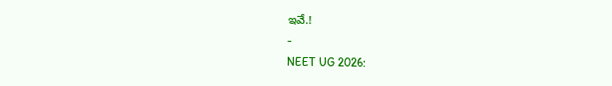ఇవే.!
-
NEET UG 2026: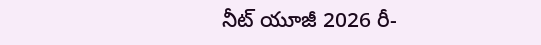నీట్ యూజీ 2026 రీ-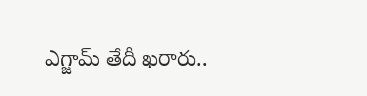ఎగ్జామ్ తేదీ ఖరారు..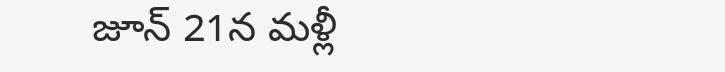జూన్ 21న మళ్లీ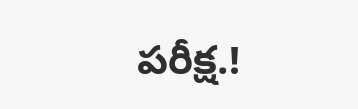పరీక్ష.!